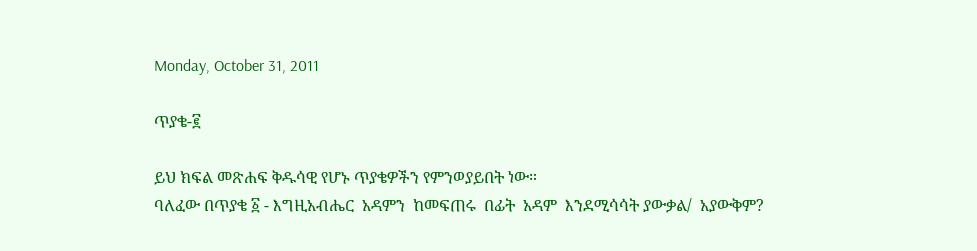Monday, October 31, 2011

ጥያቄ-፪

ይህ ክፍል መጽሐፍ ቅዱሳዊ የሆኑ ጥያቄዎችን የምንወያይበት ነው።
ባለፈው በጥያቄ ፩ - እግዚአብሔር  አዳምን  ከመፍጠሩ  በፊት  አዳም  እንደሚሳሳት ያውቃል/  አያውቅም?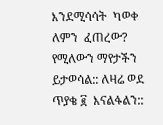እንደሚሳሳት  ካወቀ ለምን  ፈጠረው?  የሚለውን ማየታችን ይታወሳል:: ለዛሬ ወደ ጥያቄ ፪  እናልፋልን::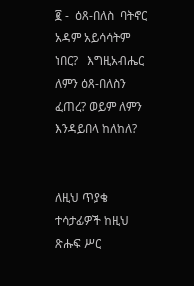፪ -  ዕጸ-በለስ  ባትኖር አዳም አይሳሳትም ነበር?   እግዚአብሔር ለምን ዕጸ-በለስን ፈጠረ? ወይም ለምን እንዳይበላ ከለከለ?


ለዚህ ጥያቄ ተሳታፊዎች ከዚህ ጽሑፍ ሥር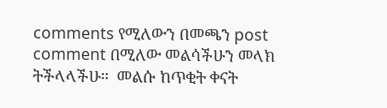comments የሚለውን በመጫን post comment በሚለው መልሳችሁን መላክ ትችላላችሁ።  መልሱ ከጥቂት ቀናት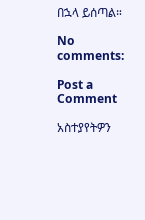በኋላ ይሰጣል።

No comments:

Post a Comment

አስተያየትዎን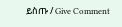ይስጡ / Give Comment